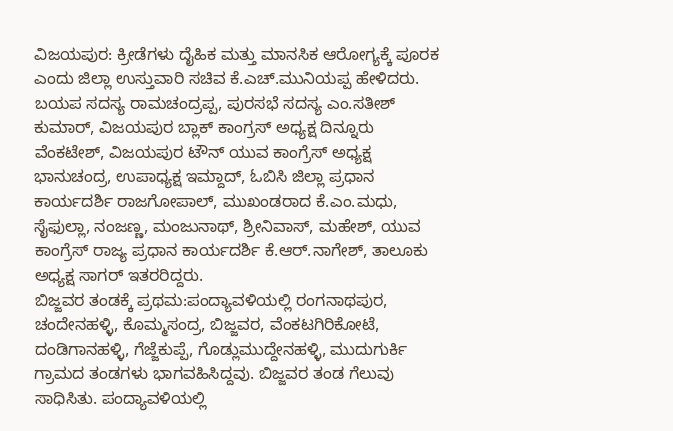ವಿಜಯಪುರ: ಕ್ರೀಡೆಗಳು ದೈಹಿಕ ಮತ್ತು ಮಾನಸಿಕ ಆರೋಗ್ಯಕ್ಕೆ ಪೂರಕ ಎಂದು ಜಿಲ್ಲಾ ಉಸ್ತುವಾರಿ ಸಚಿವ ಕೆ.ಎಚ್.ಮುನಿಯಪ್ಪ ಹೇಳಿದರು.
ಬಯಪ ಸದಸ್ಯ ರಾಮಚಂದ್ರಪ್ಪ, ಪುರಸಭೆ ಸದಸ್ಯ ಎಂ.ಸತೀಶ್ ಕುಮಾರ್, ವಿಜಯಪುರ ಬ್ಲಾಕ್ ಕಾಂಗ್ರಸ್ ಅಧ್ಯಕ್ಷ ದಿನ್ನೂರು ವೆಂಕಟೇಶ್, ವಿಜಯಪುರ ಟೌನ್ ಯುವ ಕಾಂಗ್ರೆಸ್ ಅಧ್ಯಕ್ಷ ಭಾನುಚಂದ್ರ, ಉಪಾಧ್ಯಕ್ಷ ಇಮ್ದಾದ್, ಓಬಿಸಿ ಜಿಲ್ಲಾ ಪ್ರಧಾನ ಕಾರ್ಯದರ್ಶಿ ರಾಜಗೋಪಾಲ್, ಮುಖಂಡರಾದ ಕೆ.ಎಂ.ಮಧು, ಸೈಫುಲ್ಲಾ, ನಂಜಣ್ಣ, ಮಂಜುನಾಥ್, ಶ್ರೀನಿವಾಸ್, ಮಹೇಶ್, ಯುವ ಕಾಂಗ್ರೆಸ್ ರಾಜ್ಯ ಪ್ರಧಾನ ಕಾರ್ಯದರ್ಶಿ ಕೆ.ಆರ್.ನಾಗೇಶ್, ತಾಲೂಕು ಅಧ್ಯಕ್ಷ ಸಾಗರ್ ಇತರರಿದ್ದರು.
ಬಿಜ್ಜವರ ತಂಡಕ್ಕೆ ಪ್ರಥಮ:ಪಂದ್ಯಾವಳಿಯಲ್ಲಿ ರಂಗನಾಥಪುರ, ಚಂದೇನಹಳ್ಳಿ, ಕೊಮ್ಮಸಂದ್ರ, ಬಿಜ್ಜವರ, ವೆಂಕಟಗಿರಿಕೋಟೆ, ದಂಡಿಗಾನಹಳ್ಳಿ, ಗೆಜ್ಜೆಕುಪ್ಪೆ, ಗೊಡ್ಲುಮುದ್ದೇನಹಳ್ಳಿ, ಮುದುಗುರ್ಕಿ ಗ್ರಾಮದ ತಂಡಗಳು ಭಾಗವಹಿಸಿದ್ದವು. ಬಿಜ್ಜವರ ತಂಡ ಗೆಲುವು ಸಾಧಿಸಿತು. ಪಂದ್ಯಾವಳಿಯಲ್ಲಿ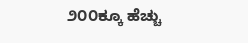೨೦೦ಕ್ಕೂ ಹೆಚ್ಚು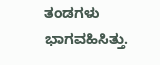ತಂಡಗಳು ಭಾಗವಹಿಸಿತ್ತು.